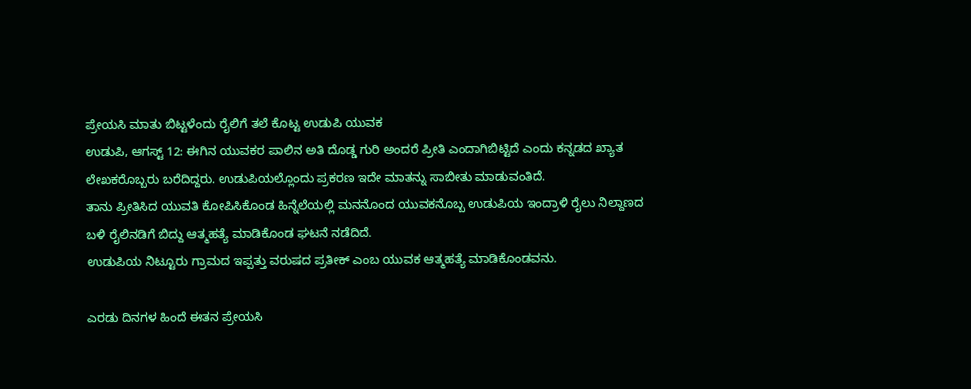ಪ್ರೇಯಸಿ ಮಾತು ಬಿಟ್ಟಳೆಂದು ರೈಲಿಗೆ ತಲೆ ಕೊಟ್ಟ ಉಡುಪಿ ಯುವಕ
ಉಡುಪಿ, ಆಗಸ್ಟ್ 12: ಈಗಿನ ಯುವಕರ ಪಾಲಿನ ಅತಿ ದೊಡ್ಡ ಗುರಿ ಅಂದರೆ ಪ್ರೀತಿ ಎಂದಾಗಿಬಿಟ್ಟಿದೆ ಎಂದು ಕನ್ನಡದ ಖ್ಯಾತ ಲೇಖಕರೊಬ್ಬರು ಬರೆದಿದ್ದರು. ಉಡುಪಿಯಲ್ಲೊಂದು ಪ್ರಕರಣ ಇದೇ ಮಾತನ್ನು ಸಾಬೀತು ಮಾಡುವಂತಿದೆ.
ತಾನು ಪ್ರೀತಿಸಿದ ಯುವತಿ ಕೋಪಿಸಿಕೊಂಡ ಹಿನ್ನೆಲೆಯಲ್ಲಿ ಮನನೊಂದ ಯುವಕನೊಬ್ಬ ಉಡುಪಿಯ ಇಂದ್ರಾಳಿ ರೈಲು ನಿಲ್ದಾಣದ ಬಳಿ ರೈಲಿನಡಿಗೆ ಬಿದ್ದು ಆತ್ಮಹತ್ಯೆ ಮಾಡಿಕೊಂಡ ಘಟನೆ ನಡೆದಿದೆ.
ಉಡುಪಿಯ ನಿಟ್ಟೂರು ಗ್ರಾಮದ ಇಪ್ಪತ್ತು ವರುಷದ ಪ್ರತೀಕ್ ಎಂಬ ಯುವಕ ಆತ್ಮಹತ್ಯೆ ಮಾಡಿಕೊಂಡವನು.

ಎರಡು ದಿನಗಳ ಹಿಂದೆ ಈತನ ಪ್ರೇಯಸಿ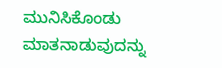ಮುನಿಸಿಕೊಂಡು ಮಾತನಾಡುವುದನ್ನು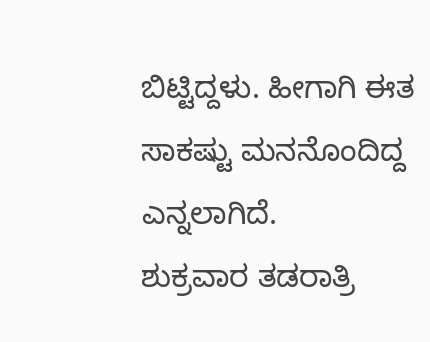ಬಿಟ್ಟಿದ್ದಳು. ಹೀಗಾಗಿ ಈತ ಸಾಕಷ್ಟು ಮನನೊಂದಿದ್ದ ಎನ್ನಲಾಗಿದೆ.
ಶುಕ್ರವಾರ ತಡರಾತ್ರಿ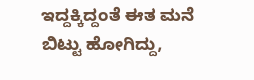ಇದ್ದಕ್ಕಿದ್ದಂತೆ ಈತ ಮನೆ ಬಿಟ್ಟು ಹೋಗಿದ್ದು,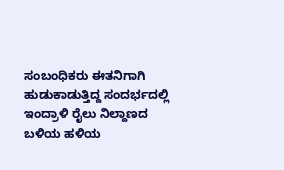ಸಂಬಂಧಿಕರು ಈತನಿಗಾಗಿ ಹುಡುಕಾಡುತ್ತಿದ್ದ ಸಂದರ್ಭದಲ್ಲಿ ಇಂದ್ರಾಳಿ ರೈಲು ನಿಲ್ದಾಣದ ಬಳಿಯ ಹಳಿಯ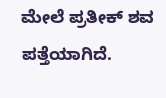ಮೇಲೆ ಪ್ರತೀಕ್ ಶವ ಪತ್ತೆಯಾಗಿದೆ.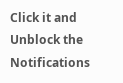Click it and Unblock the Notifications